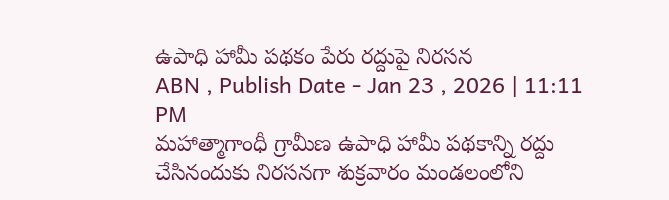ఉపాధి హామీ పథకం పేరు రద్దుపై నిరసన
ABN , Publish Date - Jan 23 , 2026 | 11:11 PM
మహాత్మాగాంధీ గ్రామీణ ఉపాధి హామీ పథకాన్ని రద్దు చేసినందుకు నిరసనగా శుక్రవారం మండలంలోని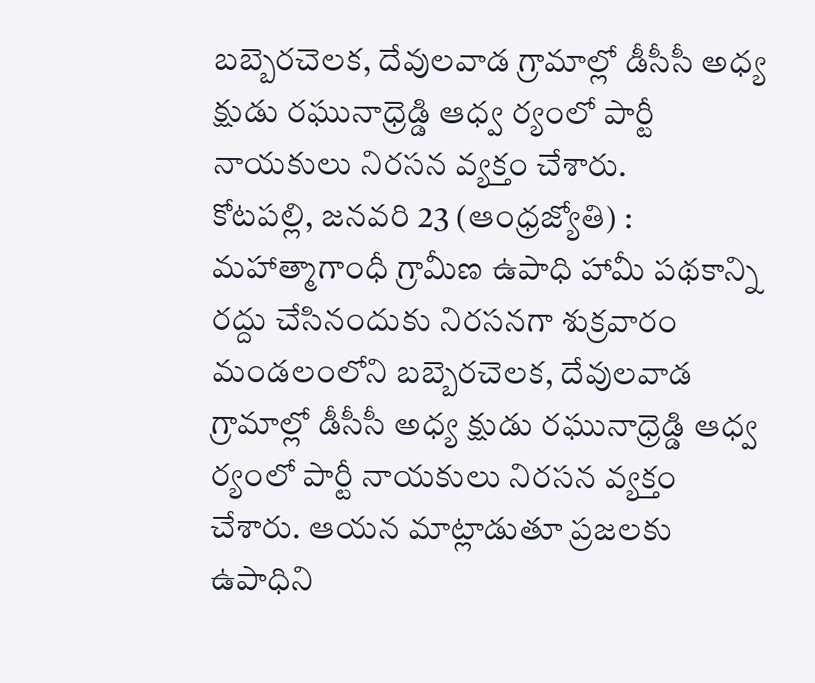బబ్బెరచెలక, దేవులవాడ గ్రామాల్లో డీసీసీ అధ్య క్షుడు రఘునాధ్రెడ్డి ఆధ్వ ర్యంలో పార్టీ నాయకులు నిరసన వ్యక్తం చేశారు.
కోటపల్లి, జనవరి 23 (ఆంధ్రజ్యోతి) : మహాత్మాగాంధీ గ్రామీణ ఉపాధి హామీ పథకాన్ని రద్దు చేసినందుకు నిరసనగా శుక్రవారం మండలంలోని బబ్బెరచెలక, దేవులవాడ గ్రామాల్లో డీసీసీ అధ్య క్షుడు రఘునాధ్రెడ్డి ఆధ్వ ర్యంలో పార్టీ నాయకులు నిరసన వ్యక్తం చేశారు. ఆయన మాట్లాడుతూ ప్రజలకు ఉపాధిని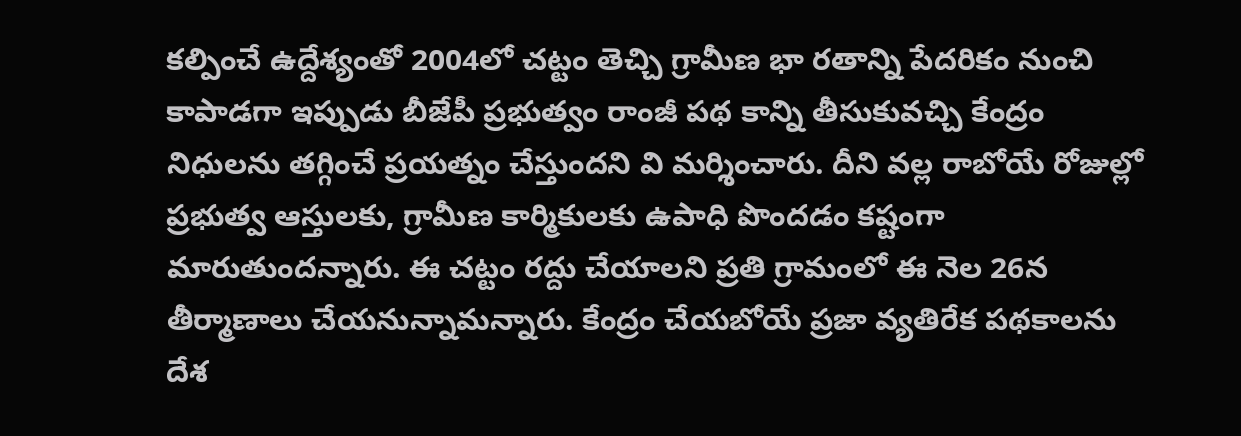కల్పించే ఉద్దేశ్యంతో 2004లో చట్టం తెచ్చి గ్రామీణ భా రతాన్ని పేదరికం నుంచి కాపాడగా ఇప్పుడు బీజేపీ ప్రభుత్వం రాంజీ పథ కాన్ని తీసుకువచ్చి కేంద్రం నిధులను తగ్గించే ప్రయత్నం చేస్తుందని వి మర్శించారు. దీని వల్ల రాబోయే రోజుల్లో ప్రభుత్వ ఆస్తులకు, గ్రామీణ కార్మికులకు ఉపాధి పొందడం కష్టంగా మారుతుందన్నారు. ఈ చట్టం రద్దు చేయాలని ప్రతి గ్రామంలో ఈ నెల 26న తీర్మాణాలు చేయనున్నామన్నారు. కేంద్రం చేయబోయే ప్రజా వ్యతిరేక పథకాలను దేశ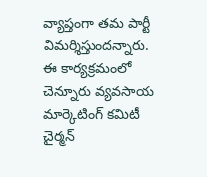వ్యాప్తంగా తమ పార్టీ విమర్శిస్తుందన్నారు. ఈ కార్యక్రమంలో చెన్నూరు వ్యవసాయ మార్కెటింగ్ కమిటీ చైర్మన్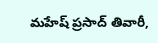మహేష్ ప్రసాద్ తివారీ,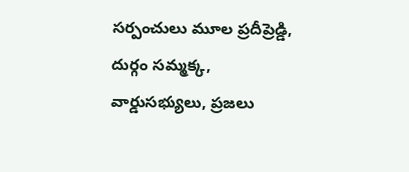సర్పంచులు మూల ప్రదీప్రెడ్డి, దుర్గం సమ్మక్క, వార్డుసభ్యులు, ప్రజలు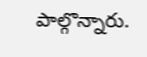పాల్గొన్నారు.